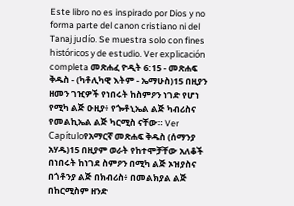Este libro no es inspirado por Dios y no forma parte del canon cristiano ni del Tanaj judío. Se muestra solo con fines históricos y de estudio. Ver explicación completa መጽሐፈ ዮዲት 6:15 - መጽሐፍ ቅዱስ - (ካቶሊካዊ እትም - ኤማሁስ)15 በዚያን ዘመን ገዢዎች የነበሩት ከስምዖን ነገድ የሆነ የሚካ ልጅ ዑዚያ፥ የጐቶኒኤል ልጅ ካብሪስና የመልኪኤል ልጅ ካርሚስ ናቸው። Ver Capítuloየአማርኛ መጽሐፍ ቅዱስ (ሰማንያ አሃዱ)15 በዚያም ወራት የከተሞቻቸው አለቆች በነበሩት ከነገደ ስምዖን በሚካ ልጅ ኦዝያስና በጎቶንያ ልጅ በክብሪስ፥ በመልክያል ልጅ በከርሚስም ዘንድ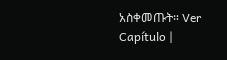አስቀመጡት። Ver Capítulo |